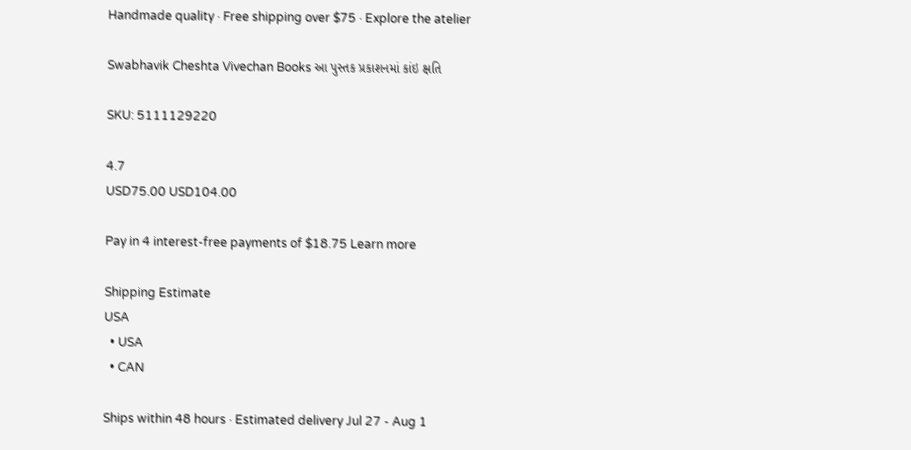Handmade quality · Free shipping over $75 · Explore the atelier

Swabhavik Cheshta Vivechan Books આ પુસ્તક પ્રકાશનમાં કાંઇ ક્ષતિ

SKU: 5111129220

4.7
USD75.00 USD104.00

Pay in 4 interest-free payments of $18.75 Learn more

Shipping Estimate
USA
  • USA
  • CAN

Ships within 48 hours · Estimated delivery Jul 27 - Aug 1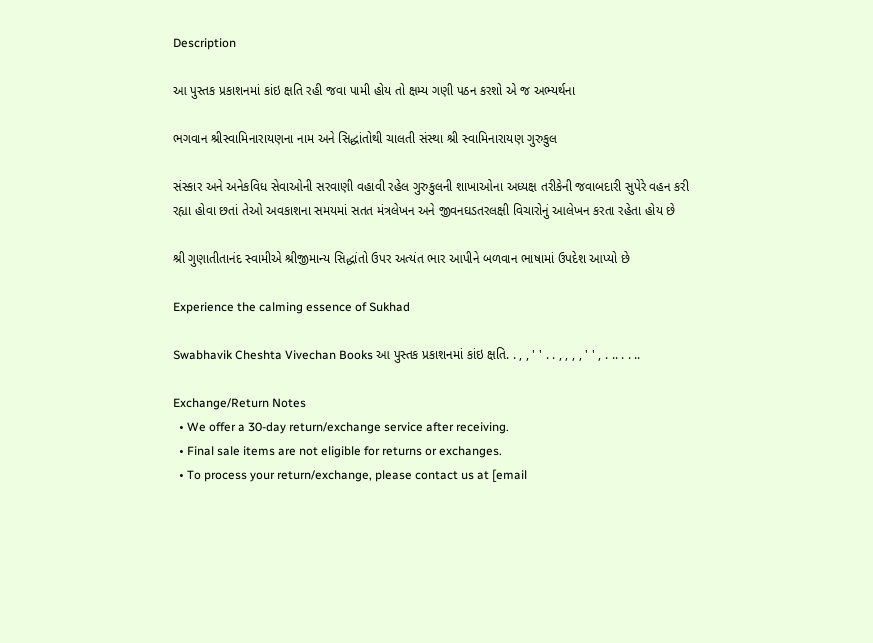Description

આ પુસ્તક પ્રકાશનમાં કાંઇ ક્ષતિ રહી જવા પામી હોય તો ક્ષમ્ય ગણી પઠન કરશો એ જ અભ્યર્થના

ભગવાન શ્રીસ્વામિનારાયણના નામ અને સિદ્ધાંતોથી ચાલતી સંસ્થા શ્રી સ્વામિનારાયણ ગુરુકુલ

સંસ્કાર અને અનેકવિધ સેવાઓની સરવાણી વહાવી રહેલ ગુરુકુલની શાખાઓના અધ્યક્ષ તરીકેની જવાબદારી સુપેરે વહન કરી રહ્યા હોવા છતાં તેઓ અવકાશના સમયમાં સતત મંત્રલેખન અને જીવનઘડતરલક્ષી વિચારોનું આલેખન કરતા રહેતા હોય છે

શ્રી ગુણાતીતાનંદ સ્વામીએ શ્રીજીમાન્ય સિદ્ધાંતો ઉપર અત્યંત ભાર આપીને બળવાન ભાષામાં ઉપદેશ આપ્યો છે

Experience the calming essence of Sukhad

Swabhavik Cheshta Vivechan Books આ પુસ્તક પ્રકાશનમાં કાંઇ ક્ષતિ. . , , ' ' . . , , , , ' ' , . .. . . ..

Exchange/Return Notes
  • We offer a 30-day return/exchange service after receiving.
  • Final sale items are not eligible for returns or exchanges.
  • To process your return/exchange, please contact us at [email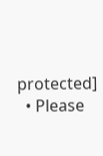protected]
  • Please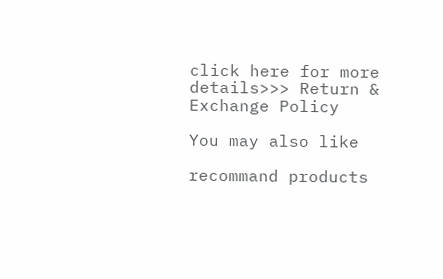click here for more details>>> Return & Exchange Policy

You may also like

recommand products